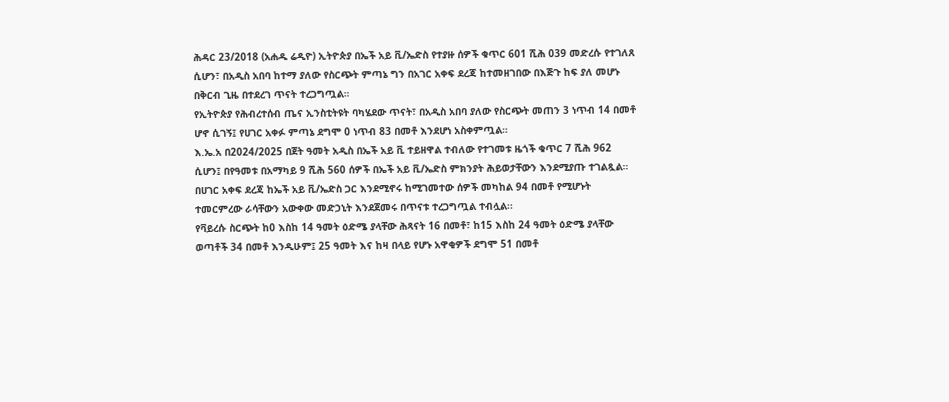ሕዳር 23/2018 (አሐዱ ሬዲዮ) ኢትዮጵያ በኤች አይ ቪ/ኤድስ የተያዙ ሰዎች ቁጥር 601 ሺሕ 039 መድረሱ የተገለጸ ሲሆን፣ በአዲስ አበባ ከተማ ያለው የስርጭት ምጣኔ ግን በአገር አቀፍ ደረጃ ከተመዘገበው በእጅጉ ከፍ ያለ መሆኑ በቅርብ ጊዜ በተደረገ ጥናት ተረጋግጧል።
የኢትዮጵያ የሕብረተሰብ ጤና ኢንስቲትዩት ባካሄደው ጥናት፣ በአዲስ አበባ ያለው የስርጭት መጠን 3 ነጥብ 14 በመቶ ሆኖ ሲገኝ፤ የሀገር አቀፉ ምጣኔ ደግሞ 0 ነጥብ 83 በመቶ እንደሆነ አስቀምጧል።
እ.ኤ.አ በ2024/2025 በጀት ዓመት አዲስ በኤች አይ ቪ ተይዘዋል ተብለው የተገመቱ ዜጎች ቁጥር 7 ሺሕ 962 ሲሆን፤ በየዓመቱ በአማካይ 9 ሺሕ 560 ሰዎች በኤች አይ ቪ/ኤድስ ምክንያት ሕይወታቸውን እንደሚያጡ ተገልጿል።
በሀገር አቀፍ ደረጃ ከኤች አይ ቪ/ኤድስ ጋር እንደሚኖሩ ከሚገመተው ሰዎች መካከል 94 በመቶ የሚሆኑት ተመርምረው ራሳቸውን አውቀው መድኃኒት እንደጀመሩ በጥናቱ ተረጋግጧል ተብሏል፡፡
የቫይረሱ ስርጭት ከ0 እስከ 14 ዓመት ዕድሜ ያላቸው ሕጻናት 16 በመቶ፣ ከ15 እስከ 24 ዓመት ዕድሜ ያላቸው ወጣቶች 34 በመቶ እንዲሁም፤ 25 ዓመት እና ከዛ በላይ የሆኑ አዋቂዎች ደግሞ 51 በመቶ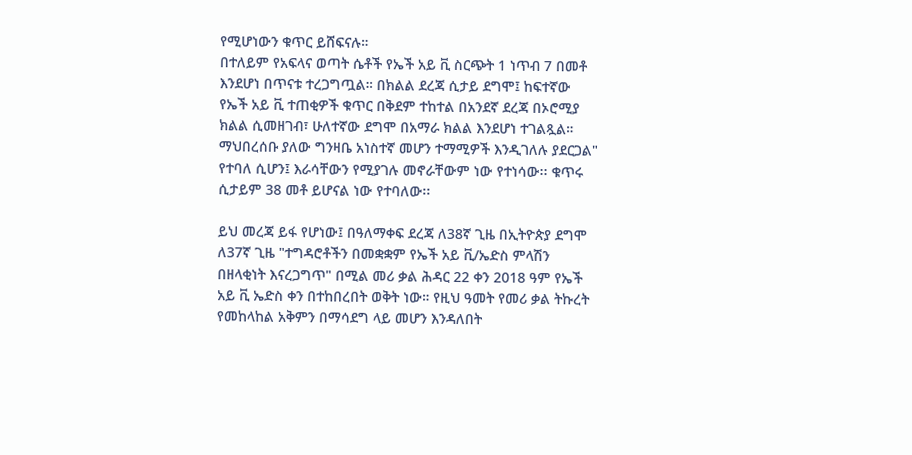የሚሆነውን ቁጥር ይሸፍናሉ።
በተለይም የአፍላና ወጣት ሴቶች የኤች አይ ቪ ስርጭት 1 ነጥብ 7 በመቶ እንደሆነ በጥናቱ ተረጋግጧል። በክልል ደረጃ ሲታይ ደግሞ፤ ከፍተኛው የኤች አይ ቪ ተጠቂዎች ቁጥር በቅደም ተከተል በአንደኛ ደረጃ በኦሮሚያ ክልል ሲመዘገብ፣ ሁለተኛው ደግሞ በአማራ ክልል እንደሆነ ተገልጿል።
ማህበረሰቡ ያለው ግንዛቤ አነስተኛ መሆን ተማሚዎች እንዲገለሉ ያደርጋል" የተባለ ሲሆን፤ እራሳቸውን የሚያገሉ መኖራቸውም ነው የተነሳው፡፡ ቁጥሩ ሲታይም 38 መቶ ይሆናል ነው የተባለው፡፡

ይህ መረጃ ይፋ የሆነው፤ በዓለማቀፍ ደረጃ ለ38ኛ ጊዜ በኢትዮጵያ ደግሞ ለ37ኛ ጊዜ "ተግዳሮቶችን በመቋቋም የኤች አይ ቪ/ኤድስ ምላሽን በዘላቂነት እናረጋግጥ" በሚል መሪ ቃል ሕዳር 22 ቀን 2018 ዓም የኤች አይ ቪ ኤድስ ቀን በተከበረበት ወቅት ነው። የዚህ ዓመት የመሪ ቃል ትኩረት የመከላከል አቅምን በማሳደግ ላይ መሆን እንዳለበት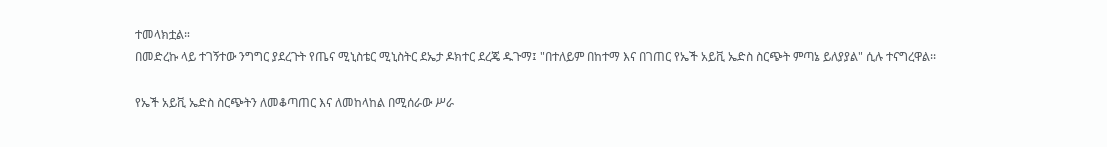ተመላክቷል።
በመድረኩ ላይ ተገኝተው ንግግር ያደረጉት የጤና ሚኒስቴር ሚኒስትር ደኤታ ዶክተር ደረጄ ዱጉማ፤ "በተለይም በከተማ እና በገጠር የኤች አይቪ ኤድስ ስርጭት ምጣኔ ይለያያል" ሲሉ ተናግረዋል፡፡

የኤች አይቪ ኤድስ ስርጭትን ለመቆጣጠር እና ለመከላከል በሚሰራው ሥራ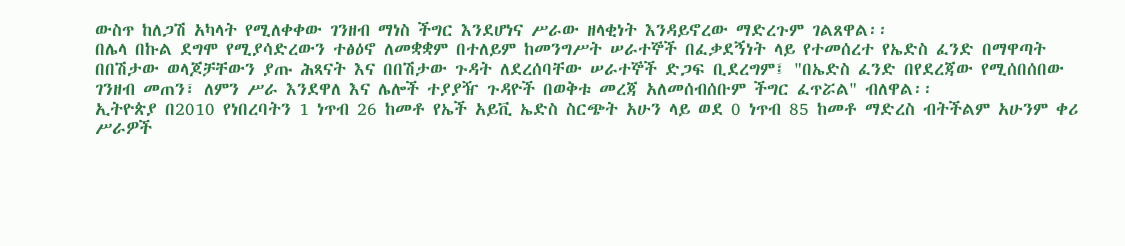ውስጥ ከለጋሽ አካላት የሚለቀቀው ገንዘብ ማነስ ችግር እንደሆነና ሥራው ዘላቂነት እንዳይኖረው ማድረጉም ገልጸዋል፡፡
በሌላ በኩል ደግሞ የሚያሳድረውን ተፅዕኖ ለመቋቋም በተለይም ከመንግሥት ሠራተኞች በፈቃደኝነት ላይ የተመሰረተ የኤድስ ፈንድ በማዋጣት በበሽታው ወላጆቻቸውን ያጡ ሕጻናት እና በበሽታው ጉዳት ለደረሰባቸው ሠራተኞች ድጋፍ ቢደረግም፤ "በኤድስ ፈንድ በየደረጃው የሚሰበሰበው ገንዘብ መጠን፣ ለምን ሥራ እንደዋለ እና ሌሎች ተያያዥ ጉዳዮች በወቅቱ መረጃ አለመሰብሰቡም ችግር ፈጥሯል" ብለዋል፡፡
ኢትዮጵያ በ2010 የነበረባትን 1 ነጥብ 26 ከመቶ የኤች አይቪ ኤድስ ስርጭት አሁን ላይ ወደ 0 ነጥብ 85 ከመቶ ማድረስ ብትችልም አሁንም ቀሪ ሥራዎች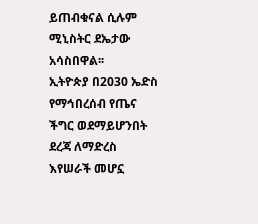ይጠብቁናል ሲሉም ሚኒስትር ደኤታው አሳስበዋል፡፡
ኢትዮጵያ በ2030 ኤድስ የማኅበረሰብ የጤና ችግር ወደማይሆንበት ደረጃ ለማድረስ እየሠራች መሆኗ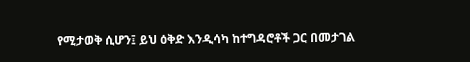የሚታወቅ ሲሆን፤ ይህ ዕቅድ እንዲሳካ ከተግዳሮቶች ጋር በመታገል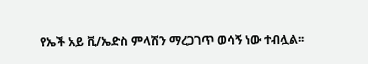የኤች አይ ቪ/ኤድስ ምላሽን ማረጋገጥ ወሳኝ ነው ተብሏል፡፡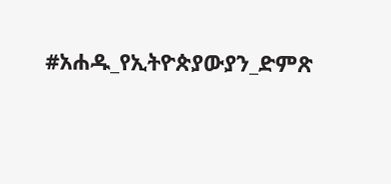#አሐዱ_የኢትዮጵያውያን_ድምጽ